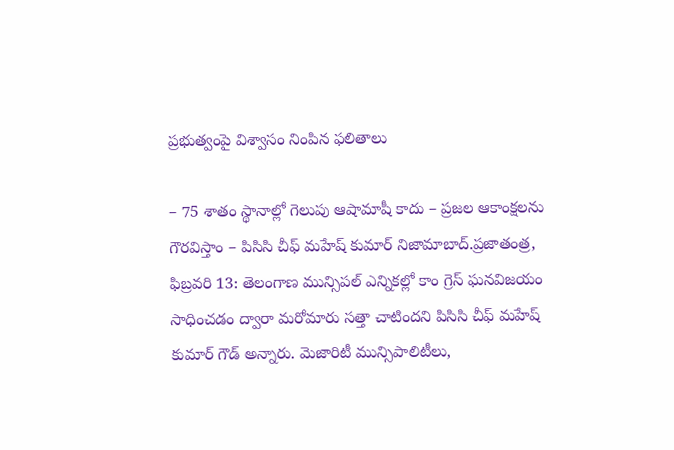ప్రభుత్వంపై విశ్వాసం నింపిన ఫలితాలు

– 75 శాతం స్థానాల్లో గెలుపు ఆషామాషీ కాదు – ప్రజల ఆకాంక్షలను గౌరవిస్తాం – పిసిసి చీఫ్ మహేష్ కుమార్ నిజామాబాద్.ప్రజాతంత్ర, ఫిబ్రవరి 13: తెలంగాణ మున్సిపల్ ఎన్నికల్లో కాం గ్రెస్ ఘనవిజయం సాధించడం ద్వారా మరోమారు సత్తా చాటిందని పిసిసి చీఫ్ మహేష్ కుమార్ గౌడ్ అన్నారు. మెజారిటీ మున్సిపాలిటీలు,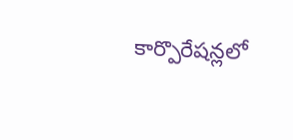కార్పొరేషన్లలో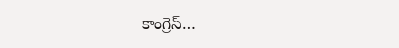కాంగ్రెస్…